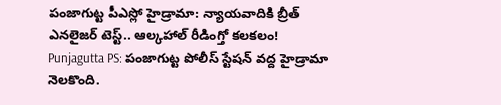పంజాగుట్ట పీఎస్లో హైడ్రామా: న్యాయవాదికి బ్రీత్ ఎనలైజర్ టెస్ట్.. ఆల్కహాల్ రీడింగ్తో కలకలం!
Punjagutta PS: పంజాగుట్ట పోలీస్ స్టేషన్ వద్ద హైడ్రామా నెలకొంది.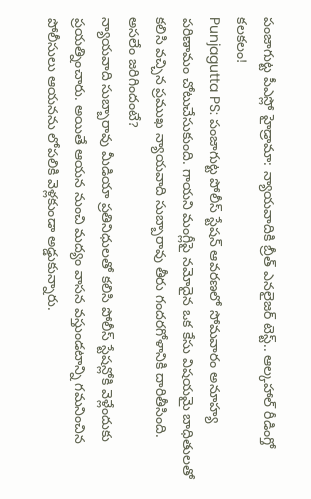పంజాగుట్ట పీఎస్లో హైడ్రామా: న్యాయవాదికి బ్రీత్ ఎనలైజర్ టెస్ట్.. ఆల్కహాల్ రీడింగ్తో కలకలం!
Punjagutta PS: పంజాగుట్ట పోలీస్ స్టేషన్ ఆవరణలో సోమవారం అనూహ్య పరిణామం చోటుచేసుకుంది. గాయని మంగ్లీపై నమోదైన ఒక కేసు విషయమై బాధితులతో కలిసి వచ్చిన ప్రముఖ న్యాయవాది సుబ్బారావు తీరు గందరగోళానికి దారితీసింది.
అసలేం జరిగిందంటే?
న్యాయవాది సుబ్బారావు మీడియా ప్రతినిధులతో కలిసి పోలీస్ స్టేషన్లోకి వెళ్లేందుకు ప్రయత్నించారు. అయితే ఆయన నుంచి మద్యం వాసన వస్తుండటాన్ని గమనించిన పోలీసులు ఆయనను లోపలికి వెళ్లకుండా అడ్డుకున్నారు.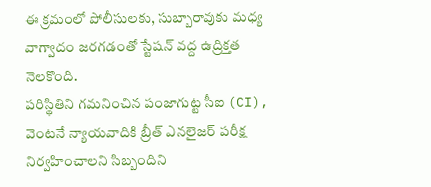ఈ క్రమంలో పోలీసులకు, సుబ్బారావుకు మధ్య వాగ్వాదం జరగడంతో స్టేషన్ వద్ద ఉద్రిక్తత నెలకొంది.
పరిస్థితిని గమనించిన పంజాగుట్ట సీఐ (CI), వెంటనే న్యాయవాదికి బ్రీత్ ఎనలైజర్ పరీక్ష నిర్వహించాలని సిబ్బందిని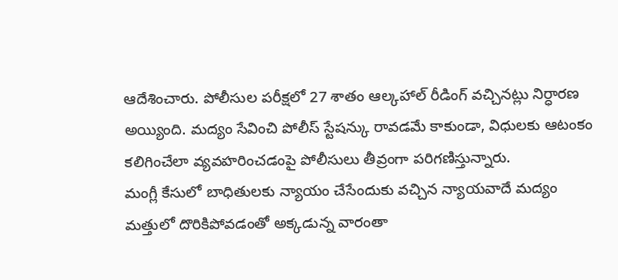ఆదేశించారు. పోలీసుల పరీక్షలో 27 శాతం ఆల్కహాల్ రీడింగ్ వచ్చినట్లు నిర్ధారణ అయ్యింది. మద్యం సేవించి పోలీస్ స్టేషన్కు రావడమే కాకుండా, విధులకు ఆటంకం కలిగించేలా వ్యవహరించడంపై పోలీసులు తీవ్రంగా పరిగణిస్తున్నారు.
మంగ్లీ కేసులో బాధితులకు న్యాయం చేసేందుకు వచ్చిన న్యాయవాదే మద్యం మత్తులో దొరికిపోవడంతో అక్కడున్న వారంతా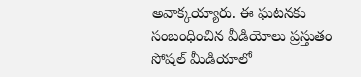అవాక్కయ్యారు. ఈ ఘటనకు సంబంధించిన వీడియోలు ప్రస్తుతం సోషల్ మీడియాలో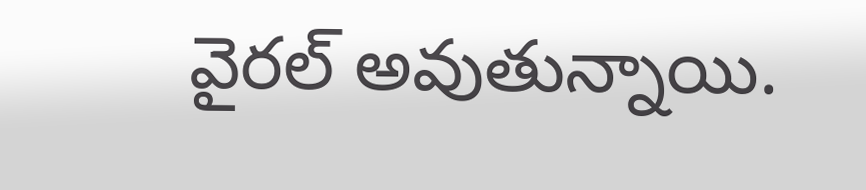వైరల్ అవుతున్నాయి.